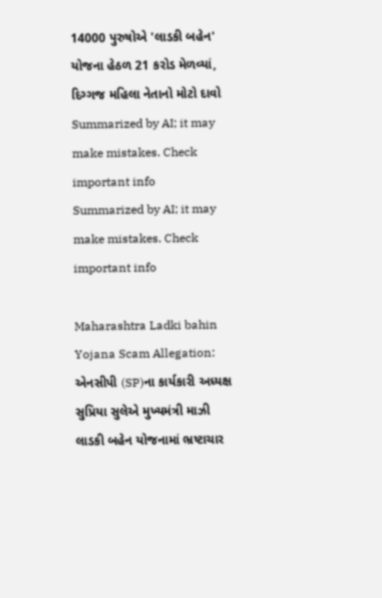14000 પુરુષોએ 'લાડકી બહેન' યોજના હેઠળ 21 કરોડ મેળવ્યાં, દિગ્ગજ મહિલા નેતાનો મોટો દાવો
Summarized by AI; it may make mistakes. Check important info
Summarized by AI; it may make mistakes. Check important info

Maharashtra Ladki bahin Yojana Scam Allegation: એનસીપી (SP)ના કાર્યકારી અધ્યક્ષ સુપ્રિયા સુલેએ મુખ્યમંત્રી માઝી લાડકી બહેન યોજનામાં ભ્રષ્ટાચાર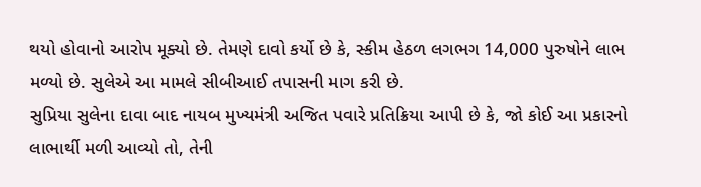થયો હોવાનો આરોપ મૂક્યો છે. તેમણે દાવો કર્યો છે કે, સ્કીમ હેઠળ લગભગ 14,000 પુરુષોને લાભ મળ્યો છે. સુલેએ આ મામલે સીબીઆઈ તપાસની માગ કરી છે.
સુપ્રિયા સુલેના દાવા બાદ નાયબ મુખ્યમંત્રી અજિત પવારે પ્રતિક્રિયા આપી છે કે, જો કોઈ આ પ્રકારનો લાભાર્થી મળી આવ્યો તો, તેની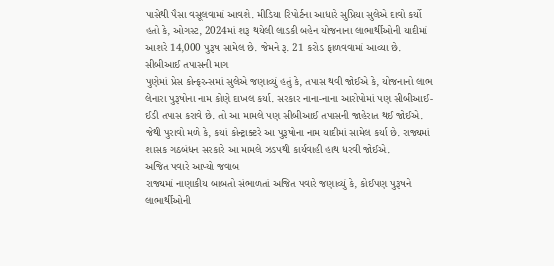પાસેથી પૈસા વસૂલવામાં આવશે. મીડિયા રિપોર્ટના આધારે સુપ્રિયા સુલેએ દાવો કર્યો હતો કે, ઓગસ્ટ, 2024માં શરૂ થયેલી લાડકી બહેન યોજનાના લાભાર્થીઓની યાદીમાં આશરે 14,000 પુરૂષ સામેલ છે. જેમને રૂ. 21 કરોડ ફાળવવામાં આવ્યા છે.
સીબીઆઈ તપાસની માગ
પુણેમાં પ્રેસ કોન્ફરન્સમાં સુલેએ જણાવ્યું હતું કે, તપાસ થવી જોઈએ કે, યોજનાનો લાભ લેનારા પુરૂષોના નામ કોણે દાખલ કર્યા. સરકાર નાના-નાના આરોપોમાં પણ સીબીઆઈ-ઈડી તપાસ કરાવે છે. તો આ મામલે પણ સીબીઆઈ તપાસની જાહેરાત થઈ જોઈએ. જેથી પુરાવો મળે કે, કયાં કોન્ટ્રાક્ટરે આ પુરૂષોના નામ યાદીમાં સામેલ કર્યા છે. રાજ્યમાં શાસક ગઠબંધન સરકારે આ મામલે ઝડપથી કાર્યવાહી હાથ ધરવી જોઈએ.
અજિત પવારે આપ્યો જવાબ
રાજ્યમાં નાણાકીય બાબતો સંભાળતાં અજિત પવારે જણાવ્યું કે, કોઈપણ પુરૂષને લાભાર્થીઓની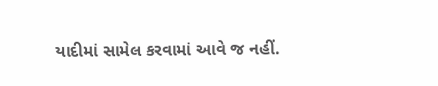યાદીમાં સામેલ કરવામાં આવે જ નહીં.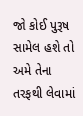જો કોઈ પુરૂષ સામેલ હશે તો અમે તેના તરફથી લેવામાં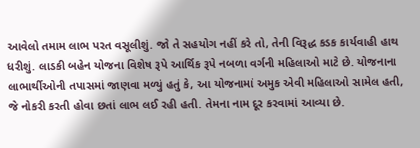આવેલો તમામ લાભ પરત વસૂલીશું. જો તે સહયોગ નહીં કરે તો, તેની વિરૂદ્ધ કડક કાર્યવાહી હાથ ધરીશું. લાડકી બહેન યોજના વિશેષ રૂપે આર્થિક રૂપે નબળા વર્ગની મહિલાઓ માટે છે. યોજનાના લાભાર્થીઓની તપાસમાં જાણવા મળ્યું હતું કે, આ યોજનામાં અમુક એવી મહિલાઓ સામેલ હતી, જે નોકરી કરતી હોવા છતાં લાભ લઈ રહી હતી. તેમના નામ દૂર કરવામાં આવ્યા છે.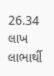26.34 લાખ લાભાર્થી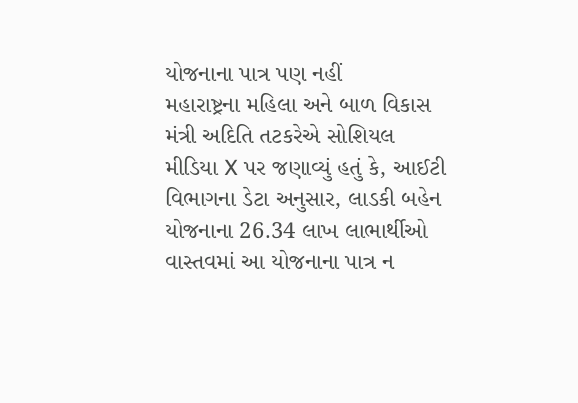યોજનાના પાત્ર પણ નહીં
મહારાષ્ટ્રના મહિલા અને બાળ વિકાસ મંત્રી અદિતિ તટકરેએ સોશિયલ મીડિયા X પર જણાવ્યું હતું કે, આઈટી વિભાગના ડેટા અનુસાર, લાડકી બહેન યોજનાના 26.34 લાખ લાભાર્થીઓ વાસ્તવમાં આ યોજનાના પાત્ર ન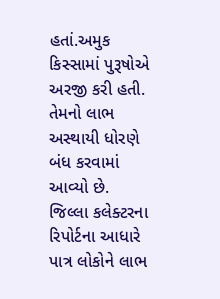હતાં.અમુક કિસ્સામાં પુરૂષોએ અરજી કરી હતી. તેમનો લાભ અસ્થાયી ધોરણે બંધ કરવામાં આવ્યો છે. જિલ્લા કલેક્ટરના રિપોર્ટના આધારે પાત્ર લોકોને લાભ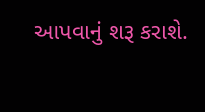આપવાનું શરૂ કરાશે.